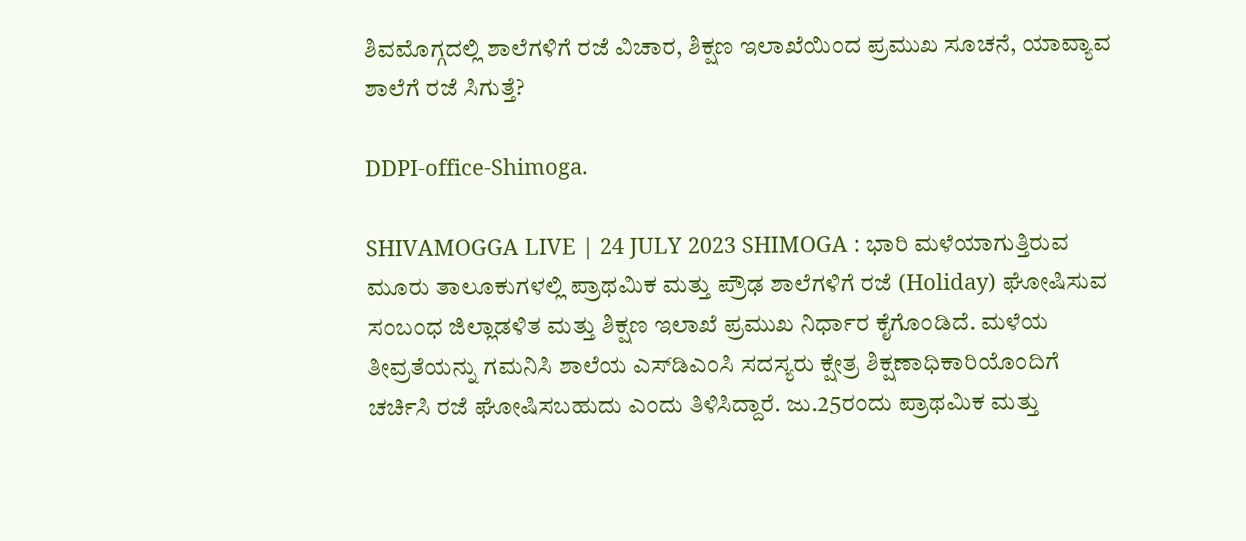ಶಿವಮೊಗ್ಗದಲ್ಲಿ ಶಾಲೆಗಳಿಗೆ ರಜೆ ವಿಚಾರ, ಶಿಕ್ಷಣ ಇಲಾಖೆಯಿಂದ ಪ್ರಮುಖ ಸೂಚನೆ, ಯಾವ್ಯಾವ ಶಾಲೆಗೆ ರಜೆ ಸಿಗುತ್ತೆ?

DDPI-office-Shimoga.

SHIVAMOGGA LIVE | 24 JULY 2023 SHIMOGA : ಭಾರಿ ಮಳೆಯಾಗುತ್ತಿರುವ ಮೂರು ತಾಲೂಕುಗಳಲ್ಲಿ ಪ್ರಾಥಮಿಕ ಮತ್ತು ಪ್ರೌಢ ಶಾಲೆಗಳಿಗೆ ರಜೆ (Holiday) ಘೋಷಿಸುವ ಸಂಬಂಧ ಜಿಲ್ಲಾಡಳಿತ ಮತ್ತು ಶಿಕ್ಷಣ ಇಲಾಖೆ ಪ್ರಮುಖ ನಿರ್ಧಾರ ಕೈಗೊಂಡಿದೆ. ಮಳೆಯ ತೀವ್ರತೆಯನ್ನು ಗಮನಿಸಿ ಶಾಲೆಯ ಎಸ್‌ಡಿಎಂಸಿ ಸದಸ್ಯರು ಕ್ಷೇತ್ರ ಶಿಕ್ಷಣಾಧಿಕಾರಿಯೊಂದಿಗೆ ಚರ್ಚಿಸಿ ರಜೆ ಘೋಷಿಸಬಹುದು ಎಂದು ತಿಳಿಸಿದ್ದಾರೆ. ಜು.25ರಂದು ಪ್ರಾಥಮಿಕ ಮತ್ತು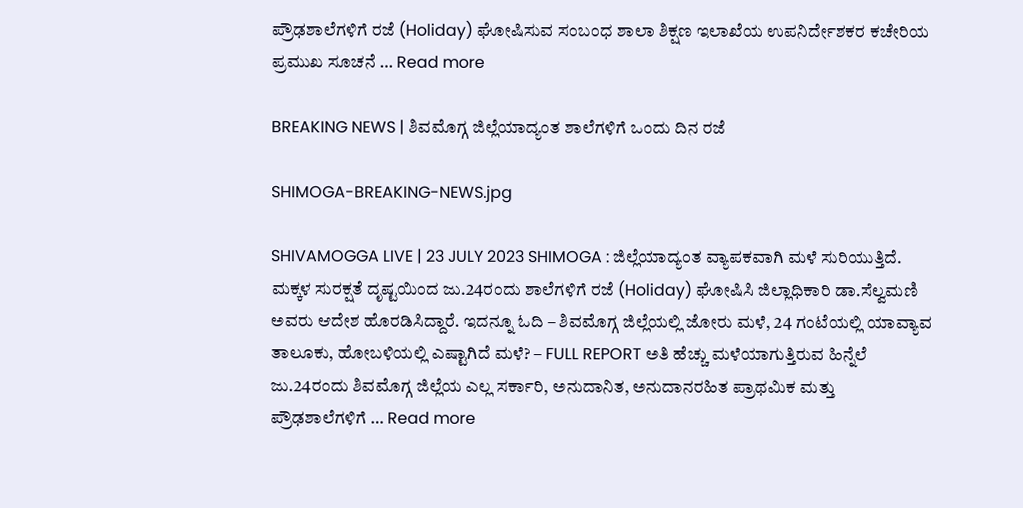ಪ್ರೌಢಶಾಲೆಗಳಿಗೆ ರಜೆ (Holiday) ಘೋಷಿಸುವ ಸಂಬಂಧ ಶಾಲಾ ಶಿಕ್ಷಣ ಇಲಾಖೆಯ ಉಪನಿರ್ದೇಶಕರ ಕಚೇರಿಯ ಪ್ರಮುಖ ಸೂಚನೆ … Read more

BREAKING NEWS | ಶಿವಮೊಗ್ಗ ಜಿಲ್ಲೆಯಾದ್ಯಂತ ಶಾಲೆಗಳಿಗೆ ಒಂದು ದಿನ ರಜೆ

SHIMOGA-BREAKING-NEWS.jpg

SHIVAMOGGA LIVE | 23 JULY 2023 SHIMOGA : ಜಿಲ್ಲೆಯಾದ್ಯಂತ ವ್ಯಾಪಕವಾಗಿ ಮಳೆ ಸುರಿಯುತ್ತಿದೆ. ಮಕ್ಕಳ ಸುರಕ್ಷತೆ ದೃಷ್ಟಯಿಂದ ಜು.24ರಂದು ಶಾಲೆಗಳಿಗೆ ರಜೆ (Holiday) ಘೋಷಿಸಿ ಜಿಲ್ಲಾಧಿಕಾರಿ ಡಾ.ಸೆಲ್ವಮಣಿ ಅವರು ಆದೇಶ ಹೊರಡಿಸಿದ್ದಾರೆ. ಇದನ್ನೂ ಓದಿ – ಶಿವಮೊಗ್ಗ ಜಿಲ್ಲೆಯಲ್ಲಿ ಜೋರು ಮಳೆ, 24 ಗಂಟೆಯಲ್ಲಿ ಯಾವ್ಯಾವ ತಾಲೂಕು, ಹೋಬಳಿಯಲ್ಲಿ ಎಷ್ಟಾಗಿದೆ ಮಳೆ? – FULL REPORT ಅತಿ ಹೆಚ್ಚು ಮಳೆಯಾಗುತ್ತಿರುವ ಹಿನ್ನೆಲೆ ಜು.24ರಂದು ಶಿವಮೊಗ್ಗ ಜಿಲ್ಲೆಯ ಎಲ್ಲ ಸರ್ಕಾರಿ, ಅನುದಾನಿತ, ಅನುದಾನರಹಿತ ಪ್ರಾಥಮಿಕ ಮತ್ತು ಪ್ರೌಢಶಾಲೆಗಳಿಗೆ … Read more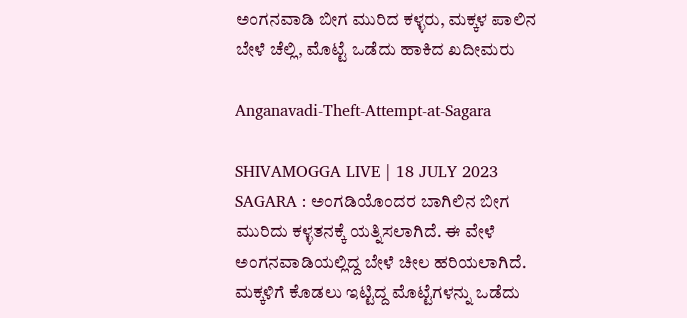ಅಂಗನವಾಡಿ ಬೀಗ ಮುರಿದ ಕಳ್ಳರು, ಮಕ್ಕಳ ಪಾಲಿನ ಬೇಳೆ ಚೆಲ್ಲಿ, ಮೊಟ್ಟೆ ಒಡೆದು ಹಾಕಿದ ಖದೀಮರು

Anganavadi-Theft-Attempt-at-Sagara

SHIVAMOGGA LIVE | 18 JULY 2023 SAGARA : ಅಂಗಡಿಯೊಂದರ ಬಾಗಿಲಿನ ಬೀಗ ಮುರಿದು ಕಳ್ಳತನಕ್ಕೆ ಯತ್ನಿಸಲಾಗಿದೆ. ಈ ವೇಳೆ ಅಂಗನವಾಡಿಯಲ್ಲಿದ್ದ ಬೇಳೆ ಚೀಲ ಹರಿಯಲಾಗಿದೆ. ಮಕ್ಕಳಿಗೆ ಕೊಡಲು ಇಟ್ಟಿದ್ದ ಮೊಟ್ಟೆಗಳನ್ನು ಒಡೆದು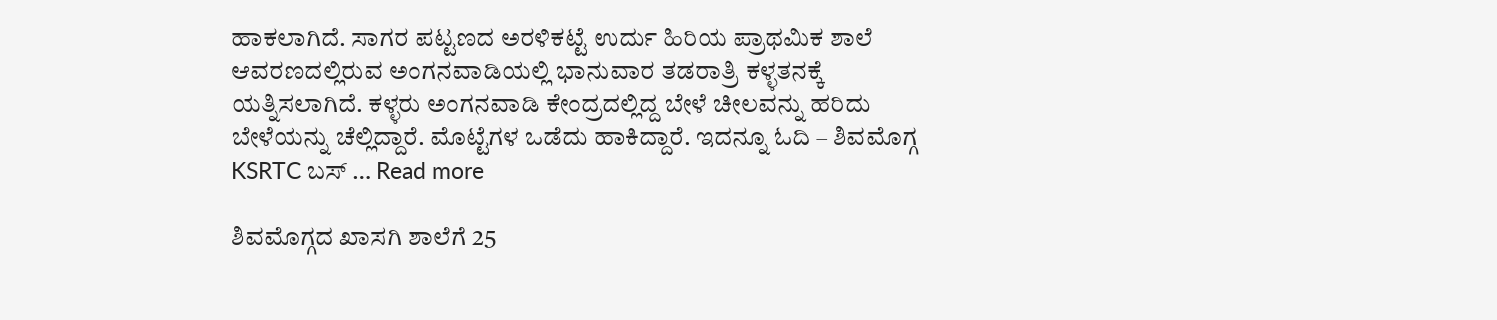ಹಾಕಲಾಗಿದೆ. ಸಾಗರ ಪಟ್ಟಣದ ಅರಳಿಕಟ್ಟೆ ಉರ್ದು ಹಿರಿಯ ಪ್ರಾಥಮಿಕ ಶಾಲೆ ಆವರಣದಲ್ಲಿರುವ ಅಂಗನವಾಡಿಯಲ್ಲಿ ಭಾನುವಾರ ತಡರಾತ್ರಿ ಕಳ್ಳತನಕ್ಕೆ ಯತ್ನಿಸಲಾಗಿದೆ. ಕಳ್ಳರು ಅಂಗನವಾಡಿ ಕೇಂದ್ರದಲ್ಲಿದ್ದ ಬೇಳೆ ಚೀಲವನ್ನು ಹರಿದು ಬೇಳೆಯನ್ನು ಚೆಲ್ಲಿದ್ದಾರೆ. ಮೊಟ್ಟೆಗಳ ಒಡೆದು ಹಾಕಿದ್ದಾರೆ. ಇದನ್ನೂ ಓದಿ – ಶಿವಮೊಗ್ಗ KSRTC ಬಸ್‌ … Read more

ಶಿವಮೊಗ್ಗದ ಖಾಸಗಿ ಶಾಲೆಗೆ 25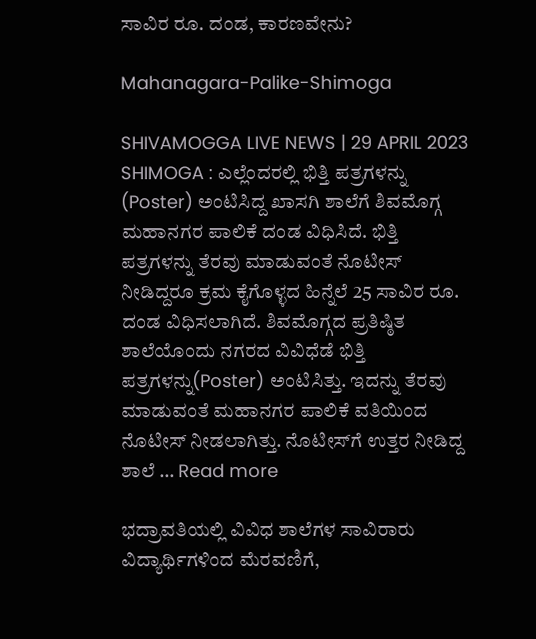ಸಾವಿರ ರೂ. ದಂಡ, ಕಾರಣವೇನು?

Mahanagara-Palike-Shimoga

SHIVAMOGGA LIVE NEWS | 29 APRIL 2023 SHIMOGA : ಎಲ್ಲೆಂದರಲ್ಲಿ ಭಿತ್ತಿ ಪತ್ರಗಳನ್ನು (Poster) ಅಂಟಿಸಿದ್ದ ಖಾಸಗಿ ಶಾಲೆಗೆ ಶಿವಮೊಗ್ಗ ಮಹಾನಗರ ಪಾಲಿಕೆ ದಂಡ ವಿಧಿಸಿದೆ. ಭಿತ್ತಿ ಪತ್ರಗಳನ್ನು ತೆರವು ಮಾಡುವಂತೆ ನೊಟೀಸ್‌ ನೀಡಿದ್ದರೂ ಕ್ರಮ ಕೈಗೊಳ್ಳದ ಹಿನ್ನೆಲೆ 25 ಸಾವಿರ ರೂ. ದಂಡ ವಿಧಿಸಲಾಗಿದೆ. ಶಿವಮೊಗ್ಗದ ಪ್ರತಿಷ್ಠಿತ ಶಾಲೆಯೊಂದು ನಗರದ ವಿವಿಧೆಡೆ ಭಿತ್ತಿ ಪತ್ರಗಳನ್ನು(Poster) ಅಂಟಿಸಿತ್ತು. ಇದನ್ನು ತೆರವು ಮಾಡುವಂತೆ ಮಹಾನಗರ ಪಾಲಿಕೆ ವತಿಯಿಂದ ನೊಟೀಸ್‌ ನೀಡಲಾಗಿತ್ತು. ನೊಟೀಸ್‌ಗೆ ಉತ್ತರ ನೀಡಿದ್ದ ಶಾಲೆ … Read more

ಭದ್ರಾವತಿಯಲ್ಲಿ ವಿವಿಧ ಶಾಲೆಗಳ ಸಾವಿರಾರು ವಿದ್ಯಾರ್ಥಿಗಳಿಂದ ಮೆರವಣಿಗೆ,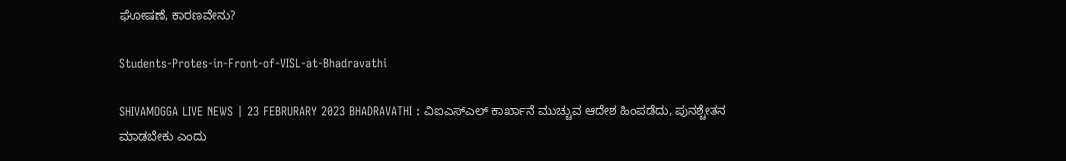ಘೋಷಣೆ, ಕಾರಣವೇನು?

Students-Protes-in-Front-of-VISL-at-Bhadravathi

SHIVAMOGGA LIVE NEWS | 23 FEBRURARY 2023 BHADRAVATHI : ವಿಐಎಸ್ಎಲ್ ಕಾರ್ಖಾನೆ ಮುಚ್ಚುವ ಆದೇಶ ಹಿಂಪಡೆದು, ಪುನಶ್ಚೇತನ ಮಾಡಬೇಕು ಎಂದು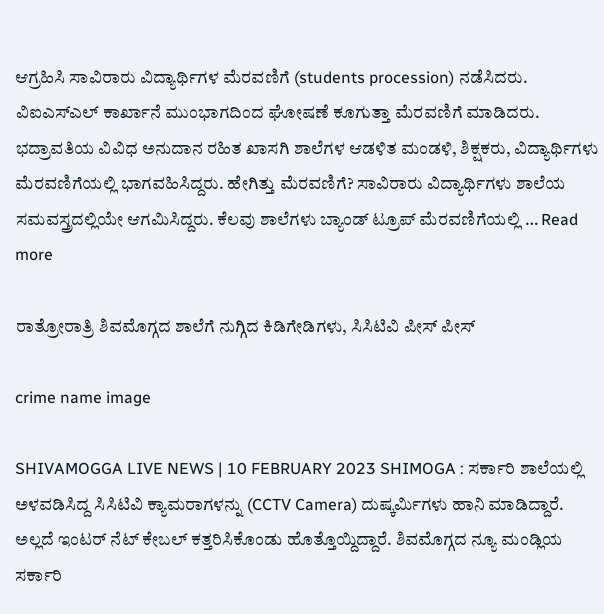ಆಗ್ರಹಿಸಿ ಸಾವಿರಾರು ವಿದ್ಯಾರ್ಥಿಗಳ ಮೆರವಣಿಗೆ (students procession) ನಡೆಸಿದರು. ವಿಐಎಸ್ಎಲ್ ಕಾರ್ಖಾನೆ ಮುಂಭಾಗದಿಂದ ಘೋಷಣೆ ಕೂಗುತ್ತಾ ಮೆರವಣಿಗೆ ಮಾಡಿದರು. ಭದ್ರಾವತಿಯ ವಿವಿಧ ಅನುದಾನ ರಹಿತ ಖಾಸಗಿ ಶಾಲೆಗಳ ಆಡಳಿತ ಮಂಡಳಿ, ಶಿಕ್ಷಕರು, ವಿದ್ಯಾರ್ಥಿಗಳು ಮೆರವಣಿಗೆಯಲ್ಲಿ ಭಾಗವಹಿಸಿದ್ದರು. ಹೇಗಿತ್ತು ಮೆರವಣಿಗೆ? ಸಾವಿರಾರು ವಿದ್ಯಾರ್ಥಿಗಳು ಶಾಲೆಯ ಸಮವಸ್ತ್ರದಲ್ಲಿಯೇ ಆಗಮಿಸಿದ್ದರು. ಕೆಲವು ಶಾಲೆಗಳು ಬ್ಯಾಂಡ್ ಟ್ರೂಪ್ ಮೆರವಣಿಗೆಯಲ್ಲಿ … Read more

ರಾತ್ರೋರಾತ್ರಿ ಶಿವಮೊಗ್ಗದ ಶಾಲೆಗೆ ನುಗ್ಗಿದ ಕಿಡಿಗೇಡಿಗಳು, ಸಿಸಿಟಿವಿ ಪೀಸ್ ಪೀಸ್

crime name image

SHIVAMOGGA LIVE NEWS | 10 FEBRUARY 2023 SHIMOGA : ಸರ್ಕಾರಿ ಶಾಲೆಯಲ್ಲಿ ಅಳವಡಿಸಿದ್ದ ಸಿಸಿಟಿವಿ ಕ್ಯಾಮರಾಗಳನ್ನು (CCTV Camera) ದುಷ್ಕರ್ಮಿಗಳು ಹಾನಿ ಮಾಡಿದ್ದಾರೆ. ಅಲ್ಲದೆ ಇಂಟರ್ ನೆಟ್ ಕೇಬಲ್ ಕತ್ತರಿಸಿಕೊಂಡು ಹೊತ್ತೊಯ್ದಿದ್ದಾರೆ. ಶಿವಮೊಗ್ಗದ ನ್ಯೂ ಮಂಡ್ಲಿಯ ಸರ್ಕಾರಿ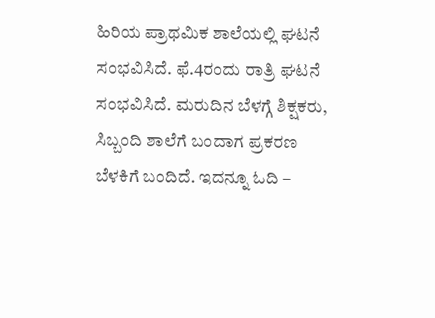ಹಿರಿಯ ಪ್ರಾಥಮಿಕ ಶಾಲೆಯಲ್ಲಿ ಘಟನೆ ಸಂಭವಿಸಿದೆ. ಫೆ.4ರಂದು ರಾತ್ರಿ ಘಟನೆ ಸಂಭವಿಸಿದೆ. ಮರುದಿನ ಬೆಳಗ್ಗೆ ಶಿಕ್ಷಕರು, ಸಿಬ್ಬಂದಿ ಶಾಲೆಗೆ ಬಂದಾಗ ಪ್ರಕರಣ ಬೆಳಕಿಗೆ ಬಂದಿದೆ. ಇದನ್ನೂ ಓದಿ –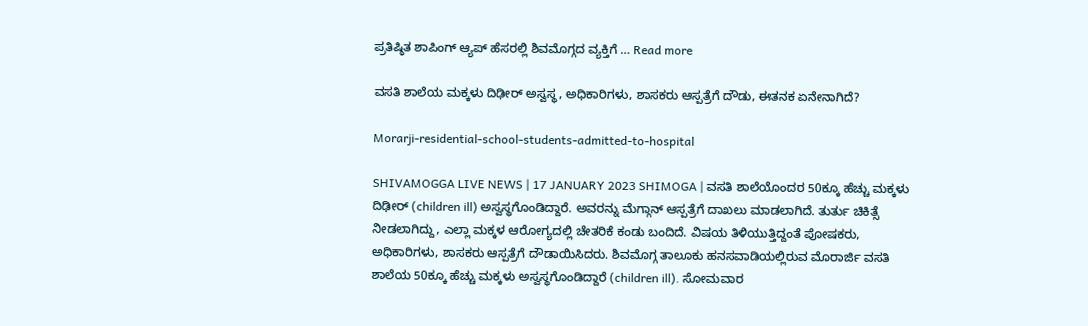ಪ್ರತಿಷ್ಠಿತ ಶಾಪಿಂಗ್ ಆ್ಯಪ್ ಹೆಸರಲ್ಲಿ ಶಿವಮೊಗ್ಗದ ವ್ಯಕ್ತಿಗೆ … Read more

ವಸತಿ ಶಾಲೆಯ ಮಕ್ಕಳು ದಿಢೀರ್ ಅಸ್ವಸ್ಥ, ಅಧಿಕಾರಿಗಳು, ಶಾಸಕರು ಆಸ್ಪತ್ರೆಗೆ ದೌಡು, ಈತನಕ ಏನೇನಾಗಿದೆ?

Morarji-residential-school-students-admitted-to-hospital

SHIVAMOGGA LIVE NEWS | 17 JANUARY 2023 SHIMOGA | ವಸತಿ ಶಾಲೆಯೊಂದರ 50ಕ್ಕೂ ಹೆಚ್ಚು ಮಕ್ಕಳು ದಿಢೀರ್ (children ill) ಅಸ್ವಸ್ಥಗೊಂಡಿದ್ದಾರೆ. ಅವರನ್ನು ಮೆಗ್ಗಾನ್ ಆಸ್ಪತ್ರೆಗೆ ದಾಖಲು ಮಾಡಲಾಗಿದೆ. ತುರ್ತು ಚಿಕಿತ್ಸೆ ನೀಡಲಾಗಿದ್ದು, ಎಲ್ಲಾ ಮಕ್ಕಳ ಆರೋಗ್ಯದಲ್ಲಿ ಚೇತರಿಕೆ ಕಂಡು ಬಂದಿದೆ. ವಿಷಯ ತಿಳಿಯುತ್ತಿದ್ದಂತೆ ಪೋಷಕರು, ಅಧಿಕಾರಿಗಳು, ಶಾಸಕರು ಆಸ್ಪತ್ರೆಗೆ ದೌಡಾಯಿಸಿದರು. ಶಿವಮೊಗ್ಗ ತಾಲೂಕು ಹನಸವಾಡಿಯಲ್ಲಿರುವ ಮೊರಾರ್ಜಿ ವಸತಿ ಶಾಲೆಯ 50ಕ್ಕೂ ಹೆಚ್ಚು ಮಕ್ಕಳು ಅಸ್ವಸ್ಥಗೊಂಡಿದ್ದಾರೆ (children ill). ಸೋಮವಾರ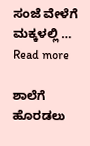ಸಂಜೆ ವೇಳೆಗೆ ಮಕ್ಕಳಲ್ಲಿ … Read more

ಶಾಲೆಗೆ ಹೊರಡಲು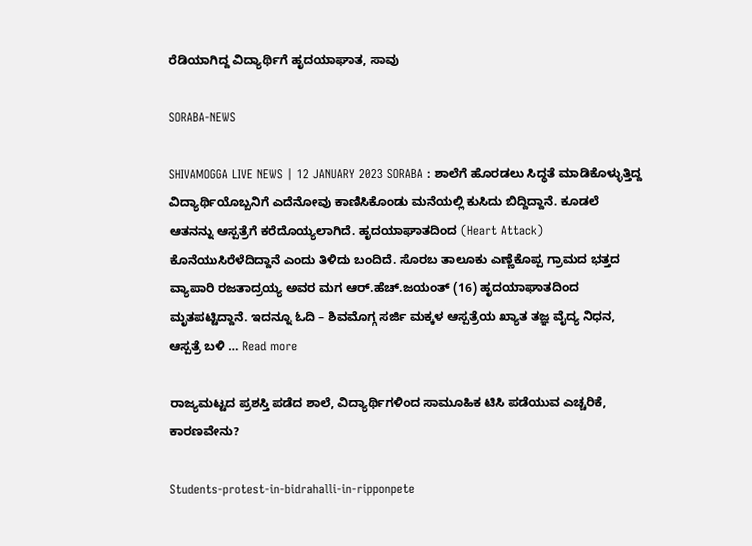ರೆಡಿಯಾಗಿದ್ದ ವಿದ್ಯಾರ್ಥಿಗೆ ಹೃದಯಾಘಾತ, ಸಾವು

SORABA-NEWS

SHIVAMOGGA LIVE NEWS | 12 JANUARY 2023 SORABA : ಶಾಲೆಗೆ ಹೊರಡಲು ಸಿದ್ಧತೆ ಮಾಡಿಕೊಳ್ಳುತ್ತಿದ್ದ ವಿದ್ಯಾರ್ಥಿಯೊಬ್ಬನಿಗೆ ಎದೆನೋವು ಕಾಣಿಸಿಕೊಂಡು ಮನೆಯಲ್ಲಿ ಕುಸಿದು ಬಿದ್ದಿದ್ದಾನೆ. ಕೂಡಲೆ ಆತನನ್ನು ಆಸ್ಪತ್ರೆಗೆ ಕರೆದೊಯ್ಯಲಾಗಿದೆ. ಹೃದಯಾಘಾತದಿಂದ (Heart Attack) ಕೊನೆಯುಸಿರೆಳೆದಿದ್ದಾನೆ ಎಂದು ತಿಳಿದು ಬಂದಿದೆ. ಸೊರಬ ತಾಲೂಕು ಎಣ್ಣೆಕೊಪ್ಪ ಗ್ರಾಮದ ಭತ್ತದ ವ್ಯಾಪಾರಿ ರಜತಾದ್ರಯ್ಯ ಅವರ ಮಗ ಆರ್.ಹೆಚ್.ಜಯಂತ್ (16) ಹೃದಯಾಘಾತದಿಂದ ಮೃತಪಟ್ಟಿದ್ದಾನೆ. ಇದನ್ನೂ ಓದಿ – ಶಿವಮೊಗ್ಗ ಸರ್ಜಿ ಮಕ್ಕಳ ಆಸ್ಪತ್ರೆಯ ಖ್ಯಾತ ತಜ್ಞ ವೈದ್ಯ ನಿಧನ, ಆಸ್ಪತ್ರೆ ಬಳಿ … Read more

ರಾಜ್ಯಮಟ್ಟದ ಪ್ರಶಸ್ತಿ ಪಡೆದ ಶಾಲೆ, ವಿದ್ಯಾರ್ಥಿಗಳಿಂದ ಸಾಮೂಹಿಕ ಟಿಸಿ ಪಡೆಯುವ ಎಚ್ಚರಿಕೆ, ಕಾರಣವೇನು?

Students-protest-in-bidrahalli-in-ripponpete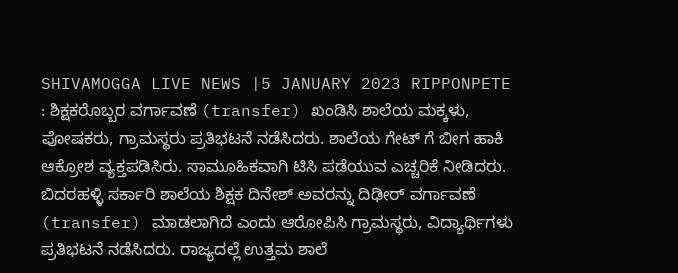SHIVAMOGGA LIVE NEWS |5 JANUARY 2023 RIPPONPETE : ಶಿಕ್ಷಕರೊಬ್ಬರ ವರ್ಗಾವಣೆ (transfer) ಖಂಡಿಸಿ ಶಾಲೆಯ ಮಕ್ಕಳು, ಪೋಷಕರು, ಗ್ರಾಮಸ್ಥರು ಪ್ರತಿಭಟನೆ ನಡೆಸಿದರು. ಶಾಲೆಯ ಗೇಟ್ ಗೆ ಬೀಗ ಹಾಕಿ ಆಕ್ರೋಶ ವ್ಯಕ್ತಪಡಿಸಿರು. ಸಾಮೂಹಿಕವಾಗಿ ಟಿಸಿ ಪಡೆಯುವ ಎಚ್ಚರಿಕೆ ನೀಡಿದರು. ಬಿದರಹಳ್ಳಿ ಸರ್ಕಾರಿ ಶಾಲೆಯ ಶಿಕ್ಷಕ ದಿನೇಶ್ ಅವರನ್ನು ದಿಢೀರ್ ವರ್ಗಾವಣೆ (transfer) ಮಾಡಲಾಗಿದೆ ಎಂದು ಆರೋಪಿಸಿ ಗ್ರಾಮಸ್ಥರು, ವಿದ್ಯಾರ್ಥಿಗಳು ಪ್ರತಿಭಟನೆ ನಡೆಸಿದರು. ರಾಜ್ಯದಲ್ಲೆ ಉತ್ತಮ ಶಾಲೆ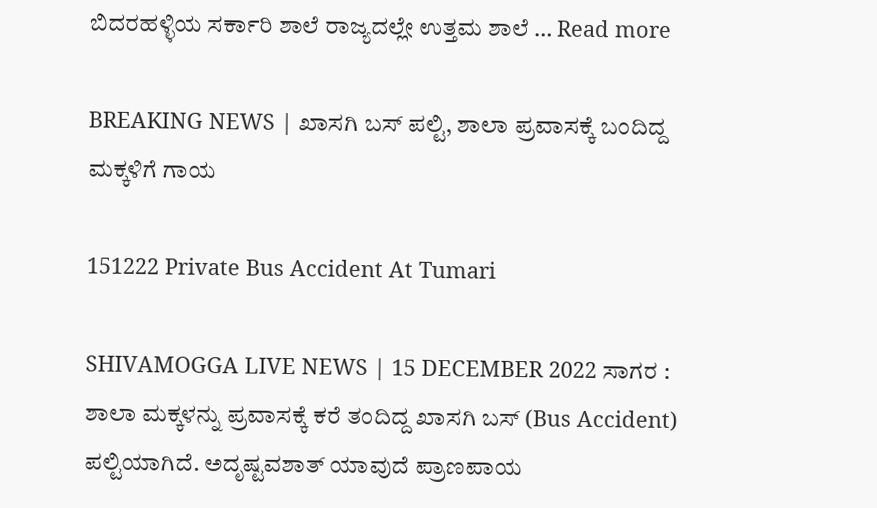ಬಿದರಹಳ್ಳಿಯ ಸರ್ಕಾರಿ ಶಾಲೆ ರಾಜ್ಯದಲ್ಲೇ ಉತ್ತಮ ಶಾಲೆ … Read more

BREAKING NEWS | ಖಾಸಗಿ ಬಸ್ ಪಲ್ಟಿ, ಶಾಲಾ ಪ್ರವಾಸಕ್ಕೆ ಬಂದಿದ್ದ ಮಕ್ಕಳಿಗೆ ಗಾಯ

151222 Private Bus Accident At Tumari

SHIVAMOGGA LIVE NEWS | 15 DECEMBER 2022 ಸಾಗರ : ಶಾಲಾ ಮಕ್ಕಳನ್ನು ಪ್ರವಾಸಕ್ಕೆ ಕರೆ ತಂದಿದ್ದ ಖಾಸಗಿ ಬಸ್ (Bus Accident) ಪಲ್ಟಿಯಾಗಿದೆ. ಅದೃಷ್ಟವಶಾತ್ ಯಾವುದೆ ಪ್ರಾಣಪಾಯ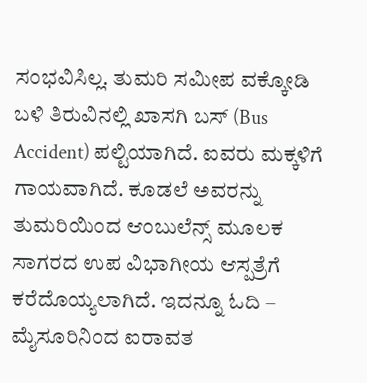ಸಂಭವಿಸಿಲ್ಲ. ತುಮರಿ ಸಮೀಪ ವಕ್ಕೋಡಿ ಬಳಿ ತಿರುವಿನಲ್ಲಿ ‌ಖಾಸಗಿ ಬಸ್ (Bus Accident) ಪಲ್ಟಿಯಾಗಿದೆ. ಐವರು ಮಕ್ಕಳಿಗೆ ಗಾಯವಾಗಿದೆ. ಕೂಡಲೆ ಅವರನ್ನು ತುಮರಿಯಿಂದ ಆಂಬುಲೆನ್ಸ್ ಮೂಲಕ ಸಾಗರದ ಉಪ ವಿಭಾಗೀಯ ಆಸ್ಪತ್ರೆಗೆ ಕರೆದೊಯ್ಯಲಾಗಿದೆ. ಇದನ್ನೂ ಓದಿ – ಮೈಸೂರಿನಿಂದ ಐರಾವತ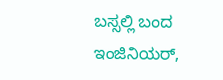ಬಸ್ಸಲ್ಲಿ ಬಂದ ಇಂಜಿನಿಯರ್,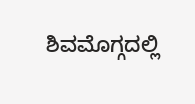ಶಿವಮೊಗ್ಗದಲ್ಲಿ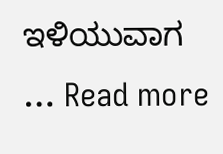ಇಳಿಯುವಾಗ … Read more